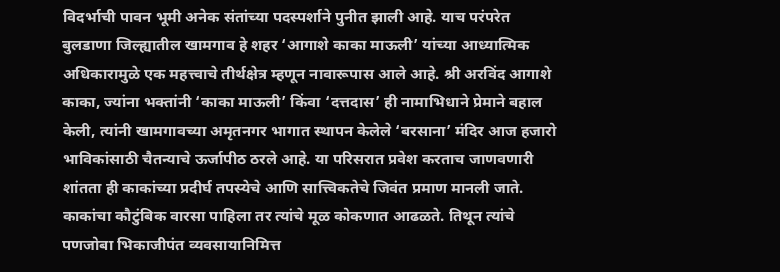विदर्भाची पावन भूमी अनेक संतांच्या पदस्पर्शाने पुनीत झाली आहे. याच परंपरेत बुलडाणा जिल्ह्यातील खामगाव हे शहर ‘आगाशे काका माऊली’ यांच्या आध्यात्मिक अधिकारामुळे एक महत्त्वाचे तीर्थक्षेत्र म्हणून नावारूपास आले आहे. श्री अरविंद आगाशे काका, ज्यांना भक्तांनी ‘काका माऊली’ किंवा ‘दत्तदास’ ही नामाभिधाने प्रेमाने बहाल केली, त्यांनी खामगावच्या अमृतनगर भागात स्थापन केलेले ‘बरसाना’ मंदिर आज हजारो भाविकांसाठी चैतन्याचे ऊर्जापीठ ठरले आहे. या परिसरात प्रवेश करताच जाणवणारी शांतता ही काकांच्या प्रदीर्घ तपस्येचे आणि सात्त्विकतेचे जिवंत प्रमाण मानली जाते.
काकांचा कौटुंबिक वारसा पाहिला तर त्यांचे मूळ कोकणात आढळते. तिथून त्यांचे पणजोबा भिकाजीपंत व्यवसायानिमित्त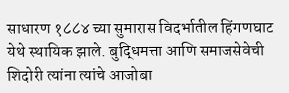साधारण १८८४ च्या सुमारास विदर्भातील हिंगणघाट येथे स्थायिक झाले. बुद्धिमत्ता आणि समाजसेवेची शिदोरी त्यांना त्यांचे आजोबा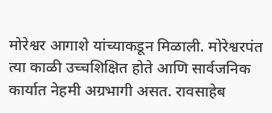मोरेश्वर आगाशे यांच्याकडून मिळाली. मोरेश्वरपंत त्या काळी उच्चशिक्षित होते आणि सार्वजनिक कार्यात नेहमी अग्रभागी असत. रावसाहेब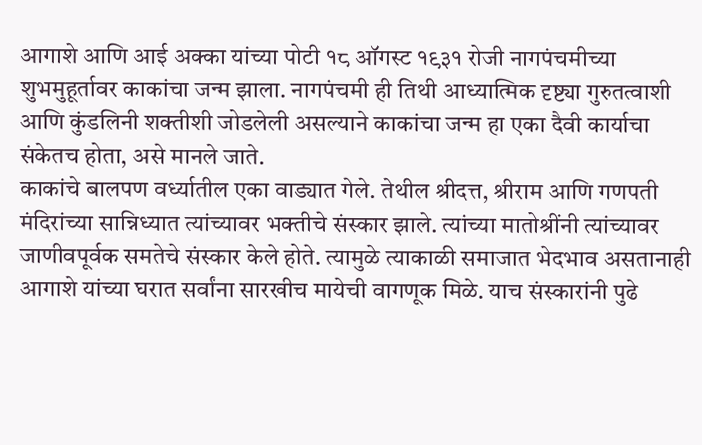आगाशे आणि आई अक्का यांच्या पोटी १८ ऑगस्ट १९३१ रोजी नागपंचमीच्या शुभमुहूर्तावर काकांचा जन्म झाला. नागपंचमी ही तिथी आध्यात्मिक दृष्ट्या गुरुतत्वाशी आणि कुंडलिनी शक्तीशी जोडलेली असल्याने काकांचा जन्म हा एका दैवी कार्याचा संकेतच होता, असे मानले जाते.
काकांचे बालपण वर्ध्यातील एका वाड्यात गेले. तेथील श्रीदत्त, श्रीराम आणि गणपती मंदिरांच्या सान्निध्यात त्यांच्यावर भक्तीचे संस्कार झाले. त्यांच्या मातोश्रींनी त्यांच्यावर जाणीवपूर्वक समतेचे संस्कार केले होते. त्यामुळे त्याकाळी समाजात भेदभाव असतानाही आगाशे यांच्या घरात सर्वांना सारखीच मायेची वागणूक मिळे. याच संस्कारांनी पुढे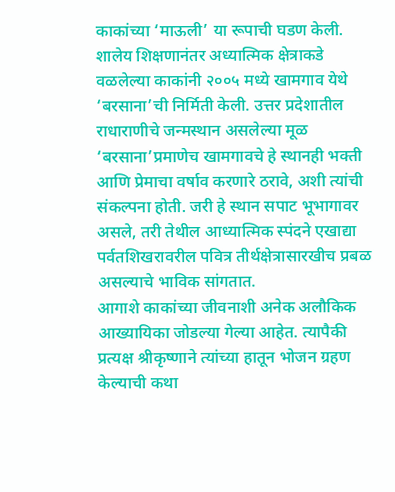काकांच्या ‘माऊली’ या रूपाची घडण केली. शालेय शिक्षणानंतर अध्यात्मिक क्षेत्राकडे वळलेल्या काकांनी २००५ मध्ये खामगाव येथे ‘बरसाना’ची निर्मिती केली. उत्तर प्रदेशातील राधाराणीचे जन्मस्थान असलेल्या मूळ ‘बरसाना’प्रमाणेच खामगावचे हे स्थानही भक्ती आणि प्रेमाचा वर्षाव करणारे ठरावे, अशी त्यांची संकल्पना होती. जरी हे स्थान सपाट भूभागावर असले, तरी तेथील आध्यात्मिक स्पंदने एखाद्या पर्वतशिखरावरील पवित्र तीर्थक्षेत्रासारखीच प्रबळ असल्याचे भाविक सांगतात.
आगाशे काकांच्या जीवनाशी अनेक अलौकिक आख्यायिका जोडल्या गेल्या आहेत. त्यापैकी प्रत्यक्ष श्रीकृष्णाने त्यांच्या हातून भोजन ग्रहण केल्याची कथा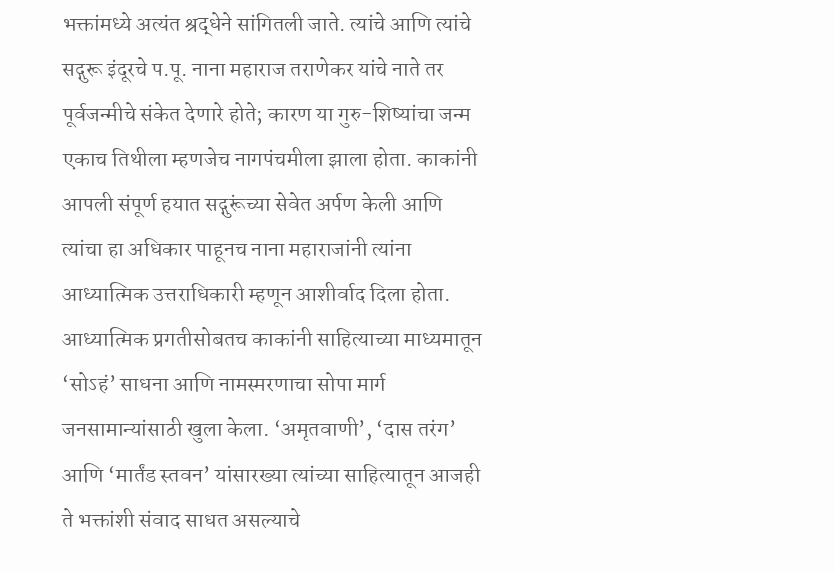भक्तांमध्ये अत्यंत श्रद्धेने सांगितली जाते. त्यांचे आणि त्यांचे सद्गुरू इंदूरचे प.पू. नाना महाराज तराणेकर यांचे नाते तर पूर्वजन्मीचे संकेत देणारे होते; कारण या गुरु-शिष्यांचा जन्म एकाच तिथीला म्हणजेच नागपंचमीला झाला होता. काकांनी आपली संपूर्ण हयात सद्गुरूंच्या सेवेत अर्पण केली आणि त्यांचा हा अधिकार पाहूनच नाना महाराजांनी त्यांना आध्यात्मिक उत्तराधिकारी म्हणून आशीर्वाद दिला होता. आध्यात्मिक प्रगतीसोबतच काकांनी साहित्याच्या माध्यमातून ‘सोऽहं’ साधना आणि नामस्मरणाचा सोपा मार्ग जनसामान्यांसाठी खुला केला. ‘अमृतवाणी’, ‘दास तरंग’ आणि ‘मार्तंड स्तवन’ यांसारख्या त्यांच्या साहित्यातून आजही ते भक्तांशी संवाद साधत असल्याचे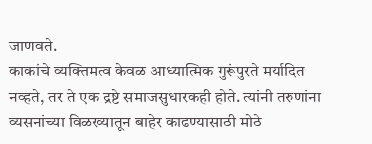जाणवते.
काकांचे व्यक्तिमत्व केवळ आध्यात्मिक गुरूंपुरते मर्यादित नव्हते, तर ते एक द्रष्टे समाजसुधारकही होते. त्यांनी तरुणांना व्यसनांच्या विळख्यातून बाहेर काढण्यासाठी मोठे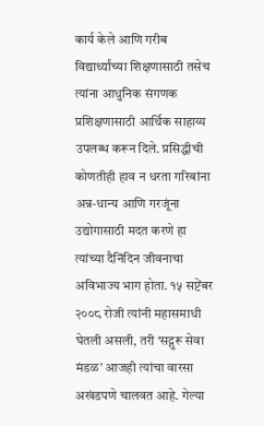कार्य केले आणि गरीब विद्यार्थ्यांच्या शिक्षणासाठी तसेच त्यांना आधुनिक संगणक प्रशिक्षणासाठी आर्थिक साहाय्य उपलब्ध करून दिले. प्रसिद्धीची कोणतीही हाव न धरता गरिबांना अन्न-धान्य आणि गरजूंना उद्योगासाठी मदत करणे हा त्यांच्या दैनिंदिन जीवनाचा अविभाज्य भाग होता. १५ सप्टेंबर २००८ रोजी त्यांनी महासमाधी घेतली असली, तरी ‘सद्गुरू सेवा मंडळ’ आजही त्यांचा वारसा अखंडपणे चालवत आहे. गेल्या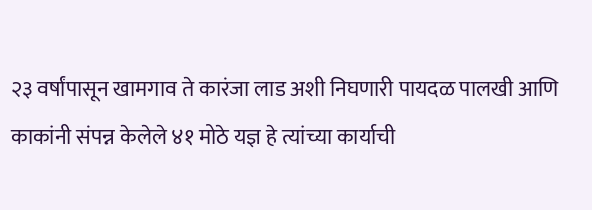२३ वर्षांपासून खामगाव ते कारंजा लाड अशी निघणारी पायदळ पालखी आणि काकांनी संपन्न केलेले ४१ मोठे यज्ञ हे त्यांच्या कार्याची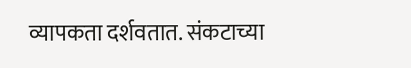व्यापकता दर्शवतात. संकटाच्या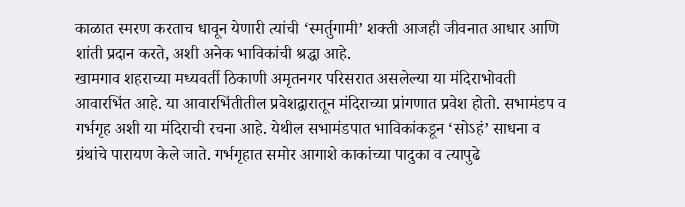काळात स्मरण करताच धावून येणारी त्यांची ‘स्मर्तुगामी’ शक्ती आजही जीवनात आधार आणि शांती प्रदान करते, अशी अनेक भाविकांची श्रद्धा आहे.
खामगाव शहराच्या मध्यवर्ती ठिकाणी अमृतनगर परिसरात असलेल्या या मंदिराभोवती आवारभिंत आहे. या आवारभिंतीतील प्रवेशद्वारातून मंदिराच्या प्रांगणात प्रवेश होतो. सभामंडप व गर्भगृह अशी या मंदिराची रचना आहे. येथील सभामंडपात भाविकांकडून ‘सोऽहं’ साधना व ग्रंथांचे पारायण केले जाते. गर्भगृहात समोर आगाशे काकांच्या पादुका व त्यापुढे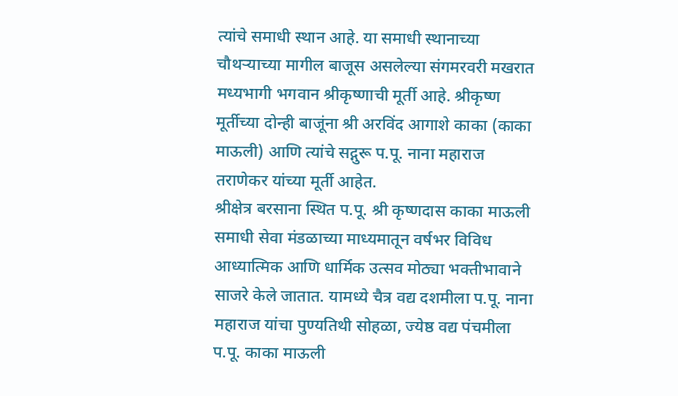त्यांचे समाधी स्थान आहे. या समाधी स्थानाच्या चौथऱ्याच्या मागील बाजूस असलेल्या संगमरवरी मखरात मध्यभागी भगवान श्रीकृष्णाची मूर्ती आहे. श्रीकृष्ण मूर्तीच्या दोन्ही बाजूंना श्री अरविंद आगाशे काका (काका माऊली) आणि त्यांचे सद्गुरू प.पू. नाना महाराज तराणेकर यांच्या मूर्ती आहेत.
श्रीक्षेत्र बरसाना स्थित प.पू. श्री कृष्णदास काका माऊली समाधी सेवा मंडळाच्या माध्यमातून वर्षभर विविध आध्यात्मिक आणि धार्मिक उत्सव मोठ्या भक्तीभावाने साजरे केले जातात. यामध्ये चैत्र वद्य दशमीला प.पू. नाना महाराज यांचा पुण्यतिथी सोहळा, ज्येष्ठ वद्य पंचमीला प.पू. काका माऊली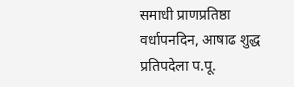समाधी प्राणप्रतिष्ठा वर्धापनदिन, आषाढ शुद्ध प्रतिपदेला प.पू.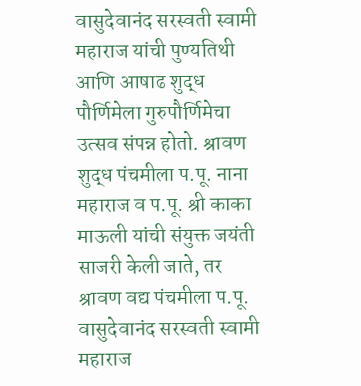वासुदेवानंद सरस्वती स्वामी महाराज यांची पुण्यतिथी आणि आषाढ शुद्ध पौर्णिमेला गुरुपौर्णिमेचा उत्सव संपन्न होतो. श्रावण शुद्ध पंचमीला प.पू. नाना महाराज व प.पू. श्री काका माऊली यांची संयुक्त जयंती साजरी केली जाते, तर श्रावण वद्य पंचमीला प.पू. वासुदेवानंद सरस्वती स्वामी महाराज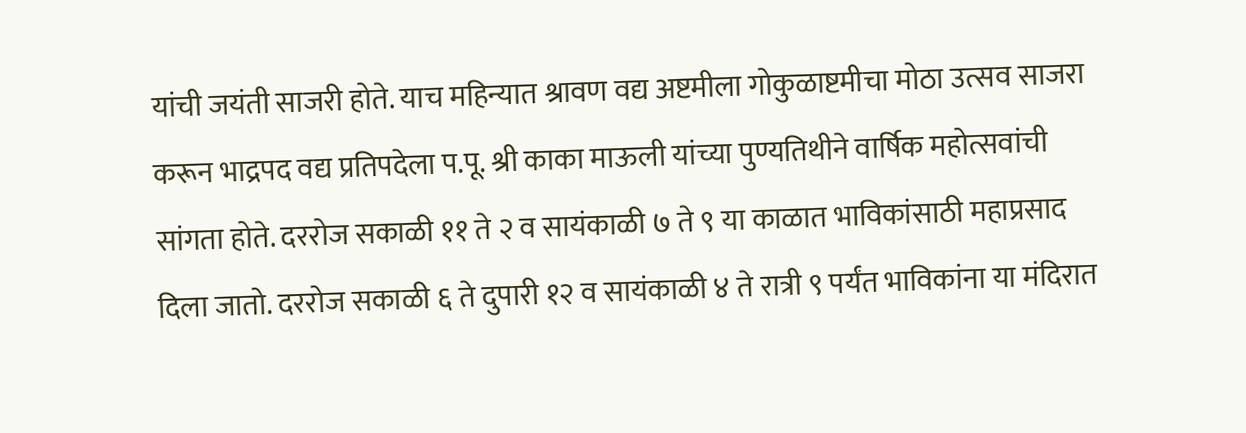यांची जयंती साजरी होते. याच महिन्यात श्रावण वद्य अष्टमीला गोकुळाष्टमीचा मोठा उत्सव साजरा करून भाद्रपद वद्य प्रतिपदेला प.पू. श्री काका माऊली यांच्या पुण्यतिथीने वार्षिक महोत्सवांची सांगता होते. दररोज सकाळी ११ ते २ व सायंकाळी ७ ते ९ या काळात भाविकांसाठी महाप्रसाद दिला जातो. दररोज सकाळी ६ ते दुपारी १२ व सायंकाळी ४ ते रात्री ९ पर्यंत भाविकांना या मंदिरात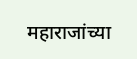महाराजांच्या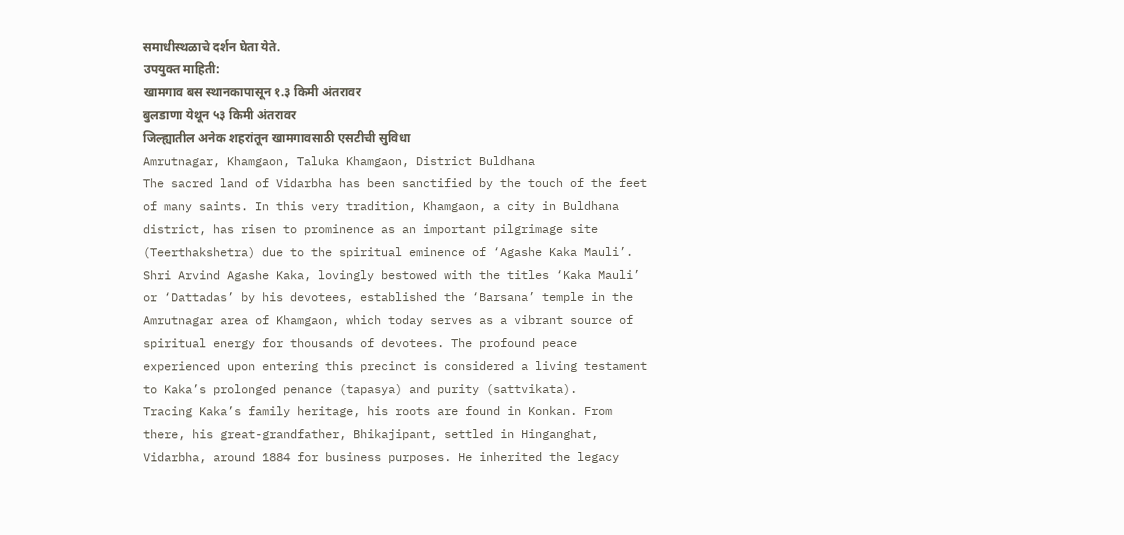समाधीस्थळाचे दर्शन घेता येते.
उपयुक्त माहिती:
खामगाव बस स्थानकापासून १.३ किमी अंतरावर
बुलडाणा येथून ५३ किमी अंतरावर
जिल्ह्यातील अनेक शहरांतून खामगावसाठी एसटीची सुविधा
Amrutnagar, Khamgaon, Taluka Khamgaon, District Buldhana
The sacred land of Vidarbha has been sanctified by the touch of the feet of many saints. In this very tradition, Khamgaon, a city in Buldhana district, has risen to prominence as an important pilgrimage site (Teerthakshetra) due to the spiritual eminence of ‘Agashe Kaka Mauli’. Shri Arvind Agashe Kaka, lovingly bestowed with the titles ‘Kaka Mauli’ or ‘Dattadas’ by his devotees, established the ‘Barsana’ temple in the Amrutnagar area of Khamgaon, which today serves as a vibrant source of spiritual energy for thousands of devotees. The profound peace experienced upon entering this precinct is considered a living testament to Kaka’s prolonged penance (tapasya) and purity (sattvikata).
Tracing Kaka’s family heritage, his roots are found in Konkan. From there, his great-grandfather, Bhikajipant, settled in Hinganghat, Vidarbha, around 1884 for business purposes. He inherited the legacy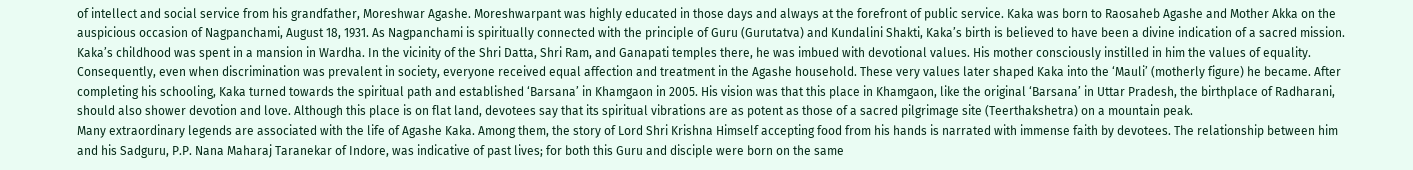of intellect and social service from his grandfather, Moreshwar Agashe. Moreshwarpant was highly educated in those days and always at the forefront of public service. Kaka was born to Raosaheb Agashe and Mother Akka on the auspicious occasion of Nagpanchami, August 18, 1931. As Nagpanchami is spiritually connected with the principle of Guru (Gurutatva) and Kundalini Shakti, Kaka’s birth is believed to have been a divine indication of a sacred mission.
Kaka’s childhood was spent in a mansion in Wardha. In the vicinity of the Shri Datta, Shri Ram, and Ganapati temples there, he was imbued with devotional values. His mother consciously instilled in him the values of equality. Consequently, even when discrimination was prevalent in society, everyone received equal affection and treatment in the Agashe household. These very values later shaped Kaka into the ‘Mauli’ (motherly figure) he became. After completing his schooling, Kaka turned towards the spiritual path and established ‘Barsana’ in Khamgaon in 2005. His vision was that this place in Khamgaon, like the original ‘Barsana’ in Uttar Pradesh, the birthplace of Radharani, should also shower devotion and love. Although this place is on flat land, devotees say that its spiritual vibrations are as potent as those of a sacred pilgrimage site (Teerthakshetra) on a mountain peak.
Many extraordinary legends are associated with the life of Agashe Kaka. Among them, the story of Lord Shri Krishna Himself accepting food from his hands is narrated with immense faith by devotees. The relationship between him and his Sadguru, P.P. Nana Maharaj Taranekar of Indore, was indicative of past lives; for both this Guru and disciple were born on the same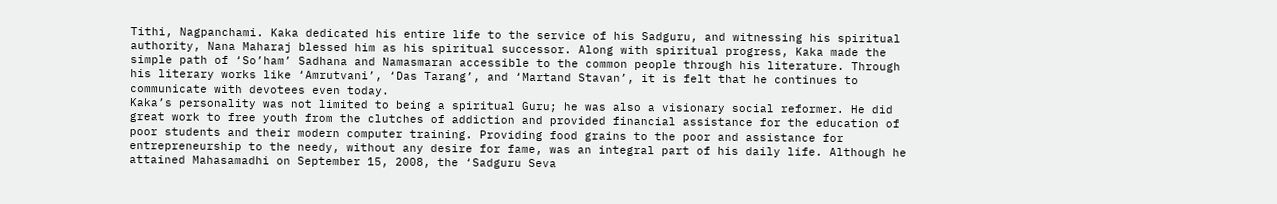Tithi, Nagpanchami. Kaka dedicated his entire life to the service of his Sadguru, and witnessing his spiritual authority, Nana Maharaj blessed him as his spiritual successor. Along with spiritual progress, Kaka made the simple path of ‘So’ham’ Sadhana and Namasmaran accessible to the common people through his literature. Through his literary works like ‘Amrutvani’, ‘Das Tarang’, and ‘Martand Stavan’, it is felt that he continues to communicate with devotees even today.
Kaka’s personality was not limited to being a spiritual Guru; he was also a visionary social reformer. He did great work to free youth from the clutches of addiction and provided financial assistance for the education of poor students and their modern computer training. Providing food grains to the poor and assistance for entrepreneurship to the needy, without any desire for fame, was an integral part of his daily life. Although he attained Mahasamadhi on September 15, 2008, the ‘Sadguru Seva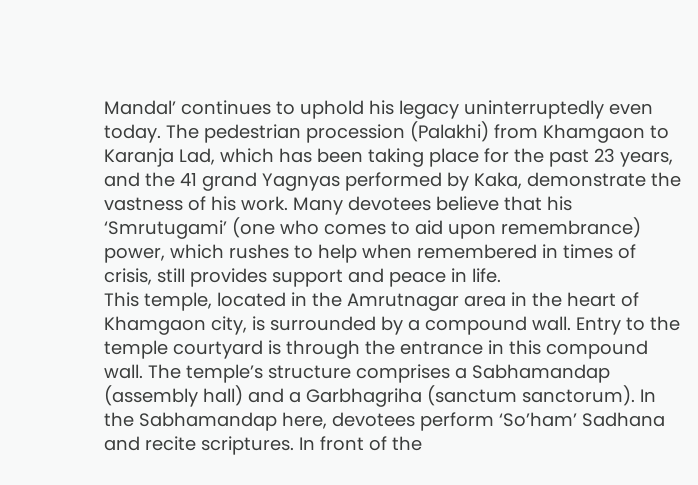Mandal’ continues to uphold his legacy uninterruptedly even today. The pedestrian procession (Palakhi) from Khamgaon to Karanja Lad, which has been taking place for the past 23 years, and the 41 grand Yagnyas performed by Kaka, demonstrate the vastness of his work. Many devotees believe that his ‘Smrutugami’ (one who comes to aid upon remembrance) power, which rushes to help when remembered in times of crisis, still provides support and peace in life.
This temple, located in the Amrutnagar area in the heart of Khamgaon city, is surrounded by a compound wall. Entry to the temple courtyard is through the entrance in this compound wall. The temple’s structure comprises a Sabhamandap (assembly hall) and a Garbhagriha (sanctum sanctorum). In the Sabhamandap here, devotees perform ‘So’ham’ Sadhana and recite scriptures. In front of the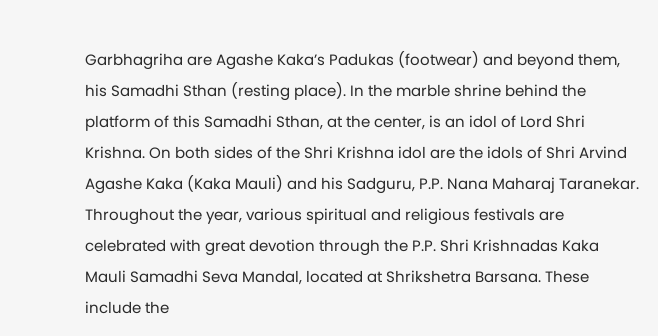Garbhagriha are Agashe Kaka’s Padukas (footwear) and beyond them, his Samadhi Sthan (resting place). In the marble shrine behind the platform of this Samadhi Sthan, at the center, is an idol of Lord Shri Krishna. On both sides of the Shri Krishna idol are the idols of Shri Arvind Agashe Kaka (Kaka Mauli) and his Sadguru, P.P. Nana Maharaj Taranekar.
Throughout the year, various spiritual and religious festivals are celebrated with great devotion through the P.P. Shri Krishnadas Kaka Mauli Samadhi Seva Mandal, located at Shrikshetra Barsana. These include the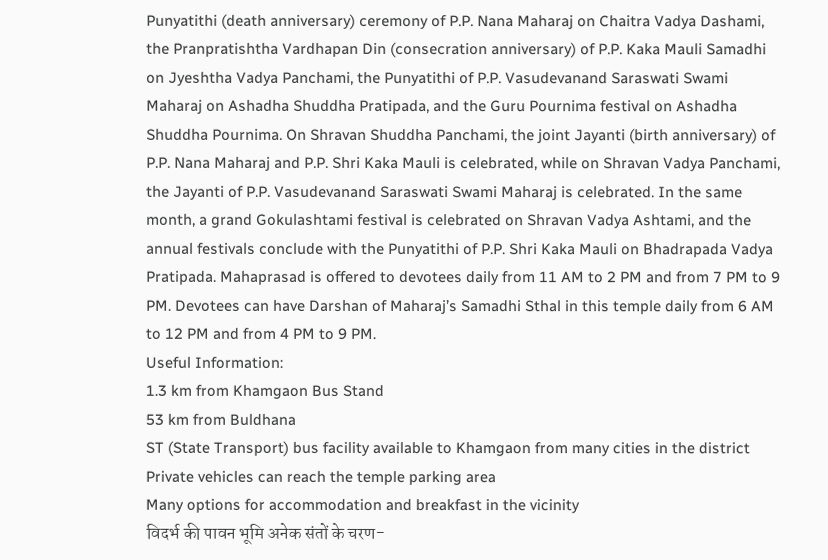Punyatithi (death anniversary) ceremony of P.P. Nana Maharaj on Chaitra Vadya Dashami, the Pranpratishtha Vardhapan Din (consecration anniversary) of P.P. Kaka Mauli Samadhi on Jyeshtha Vadya Panchami, the Punyatithi of P.P. Vasudevanand Saraswati Swami Maharaj on Ashadha Shuddha Pratipada, and the Guru Pournima festival on Ashadha Shuddha Pournima. On Shravan Shuddha Panchami, the joint Jayanti (birth anniversary) of P.P. Nana Maharaj and P.P. Shri Kaka Mauli is celebrated, while on Shravan Vadya Panchami, the Jayanti of P.P. Vasudevanand Saraswati Swami Maharaj is celebrated. In the same month, a grand Gokulashtami festival is celebrated on Shravan Vadya Ashtami, and the annual festivals conclude with the Punyatithi of P.P. Shri Kaka Mauli on Bhadrapada Vadya Pratipada. Mahaprasad is offered to devotees daily from 11 AM to 2 PM and from 7 PM to 9 PM. Devotees can have Darshan of Maharaj’s Samadhi Sthal in this temple daily from 6 AM to 12 PM and from 4 PM to 9 PM.
Useful Information:
1.3 km from Khamgaon Bus Stand
53 km from Buldhana
ST (State Transport) bus facility available to Khamgaon from many cities in the district
Private vehicles can reach the temple parking area
Many options for accommodation and breakfast in the vicinity
विदर्भ की पावन भूमि अनेक संतों के चरण-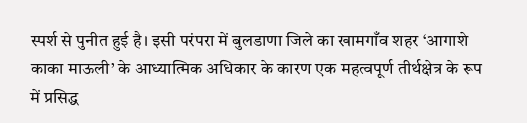स्पर्श से पुनीत हुई है। इसी परंपरा में बुलडाणा जिले का खामगाँव शहर ‘आगाशे काका माऊली’ के आध्यात्मिक अधिकार के कारण एक महत्वपूर्ण तीर्थक्षेत्र के रूप में प्रसिद्ध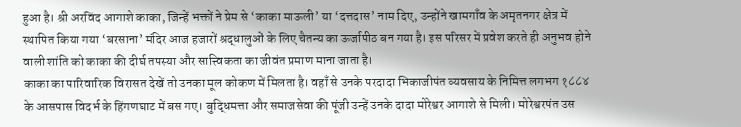हुआ है। श्री अरविंद आगाशे काका, जिन्हें भक्तों ने प्रेम से ‘काका माऊली’ या ‘दत्तदास’ नाम दिए, उन्होंने खामगाँव के अमृतनगर क्षेत्र में स्थापित किया गया ‘बरसाना’ मंदिर आज हजारों श्रद्धालुओं के लिए चैतन्य का ऊर्जापीठ बन गया है। इस परिसर में प्रवेश करते ही अनुभव होने वाली शांति को काका की दीर्घ तपस्या और सात्त्विकता का जीवंत प्रमाण माना जाता है।
काका का पारिवारिक विरासत देखें तो उनका मूल कोकण में मिलता है। वहाँ से उनके परदादा भिकाजीपंत व्यवसाय के निमित्त लगभग १८८४ के आसपास विदर्भ के हिंगणघाट में बस गए। बुद्धिमत्ता और समाजसेवा की पूंजी उन्हें उनके दादा मोरेश्वर आगाशे से मिली। मोरेश्वरपंत उस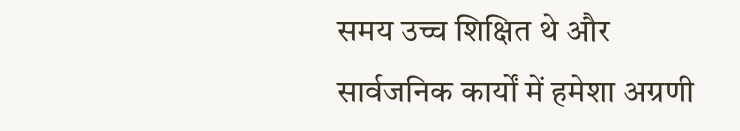समय उच्च शिक्षित थे और सार्वजनिक कार्यों में हमेशा अग्रणी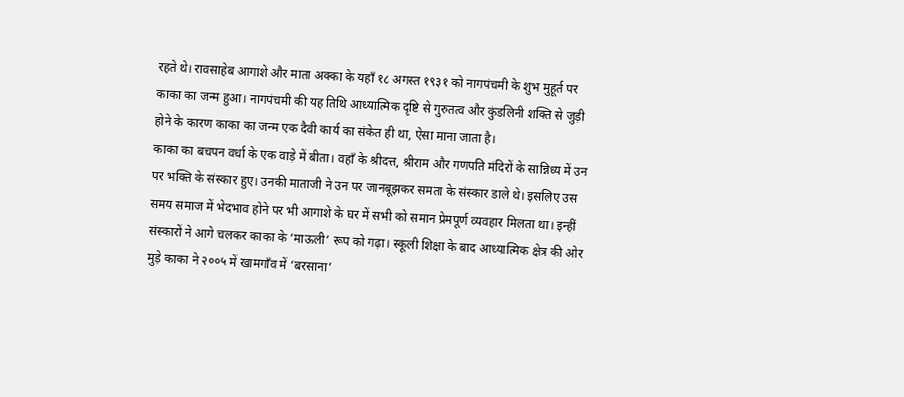रहते थे। रावसाहेब आगाशे और माता अक्का के यहाँ १८ अगस्त १९३१ को नागपंचमी के शुभ मुहूर्त पर काका का जन्म हुआ। नागपंचमी की यह तिथि आध्यात्मिक दृष्टि से गुरुतत्व और कुंडलिनी शक्ति से जुड़ी होने के कारण काका का जन्म एक दैवी कार्य का संकेत ही था, ऐसा माना जाता है।
काका का बचपन वर्धा के एक वाड़े में बीता। वहाँ के श्रीदत्त, श्रीराम और गणपति मंदिरों के सान्निध्य में उन पर भक्ति के संस्कार हुए। उनकी माताजी ने उन पर जानबूझकर समता के संस्कार डाले थे। इसलिए उस समय समाज में भेदभाव होने पर भी आगाशे के घर में सभी को समान प्रेमपूर्ण व्यवहार मिलता था। इन्हीं संस्कारों ने आगे चलकर काका के ‘माऊली’ रूप को गढ़ा। स्कूली शिक्षा के बाद आध्यात्मिक क्षेत्र की ओर मुड़े काका ने २००५ में खामगाँव में ‘बरसाना’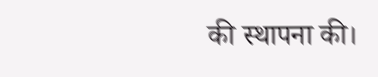की स्थापना की।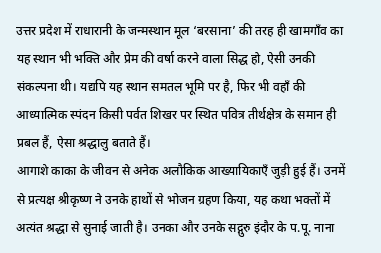उत्तर प्रदेश में राधारानी के जन्मस्थान मूल ‘बरसाना’ की तरह ही खामगाँव का यह स्थान भी भक्ति और प्रेम की वर्षा करने वाला सिद्ध हो, ऐसी उनकी संकल्पना थी। यद्यपि यह स्थान समतल भूमि पर है, फिर भी वहाँ की आध्यात्मिक स्पंदन किसी पर्वत शिखर पर स्थित पवित्र तीर्थक्षेत्र के समान ही प्रबल हैं, ऐसा श्रद्धालु बताते हैं।
आगाशे काका के जीवन से अनेक अलौकिक आख्यायिकाएँ जुड़ी हुई हैं। उनमें से प्रत्यक्ष श्रीकृष्ण ने उनके हाथों से भोजन ग्रहण किया, यह कथा भक्तों में अत्यंत श्रद्धा से सुनाई जाती है। उनका और उनके सद्गुरु इंदौर के प.पू. नाना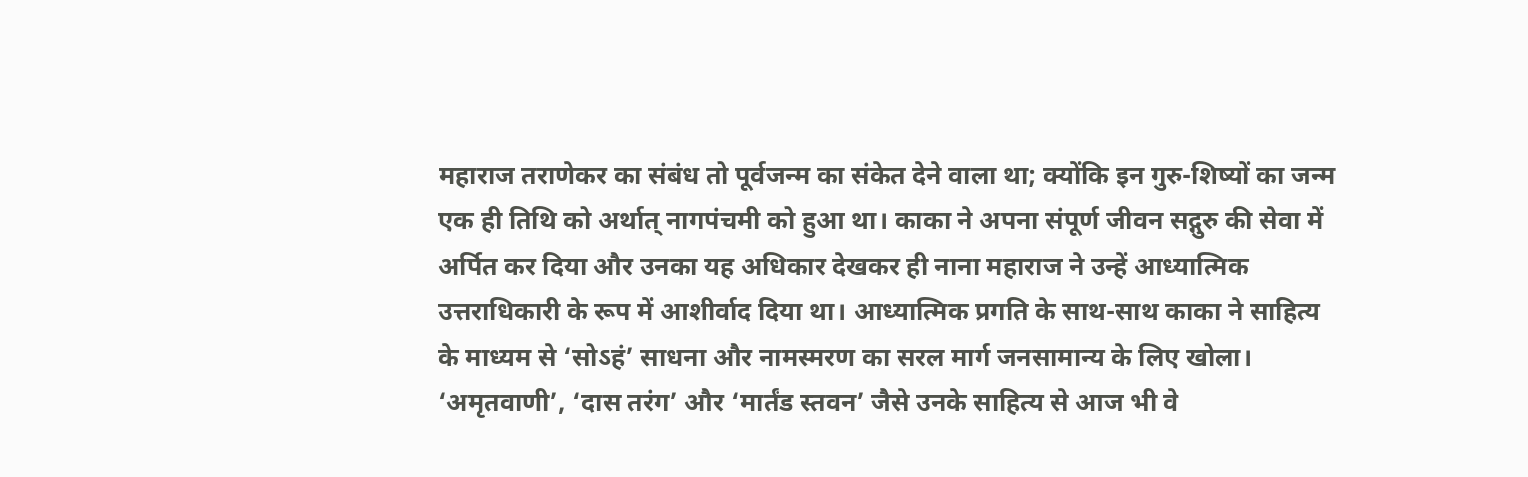महाराज तराणेकर का संबंध तो पूर्वजन्म का संकेत देने वाला था; क्योंकि इन गुरु-शिष्यों का जन्म एक ही तिथि को अर्थात् नागपंचमी को हुआ था। काका ने अपना संपूर्ण जीवन सद्गुरु की सेवा में अर्पित कर दिया और उनका यह अधिकार देखकर ही नाना महाराज ने उन्हें आध्यात्मिक उत्तराधिकारी के रूप में आशीर्वाद दिया था। आध्यात्मिक प्रगति के साथ-साथ काका ने साहित्य के माध्यम से ‘सोऽहं’ साधना और नामस्मरण का सरल मार्ग जनसामान्य के लिए खोला। ‘अमृतवाणी’, ‘दास तरंग’ और ‘मार्तंड स्तवन’ जैसे उनके साहित्य से आज भी वे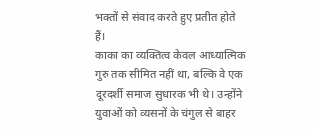भक्तों से संवाद करते हुए प्रतीत होते हैं।
काका का व्यक्तित्व केवल आध्यात्मिक गुरु तक सीमित नहीं था, बल्कि वे एक दूरदर्शी समाज सुधारक भी थे। उन्होंने युवाओं को व्यसनों के चंगुल से बाहर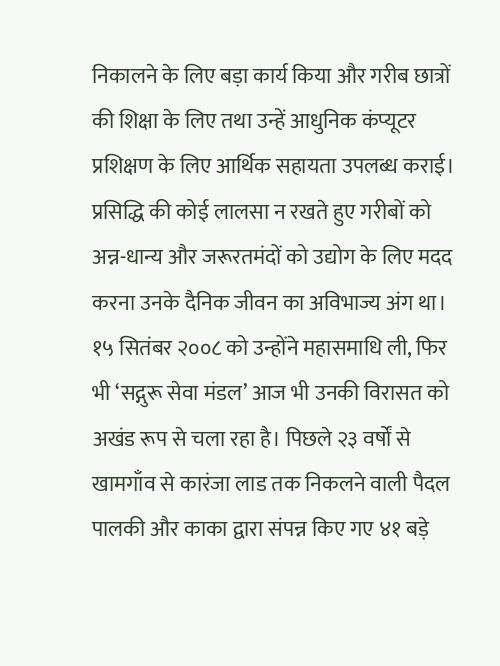निकालने के लिए बड़ा कार्य किया और गरीब छात्रों की शिक्षा के लिए तथा उन्हें आधुनिक कंप्यूटर प्रशिक्षण के लिए आर्थिक सहायता उपलब्ध कराई। प्रसिद्धि की कोई लालसा न रखते हुए गरीबों को अन्न-धान्य और जरूरतमंदों को उद्योग के लिए मदद करना उनके दैनिक जीवन का अविभाज्य अंग था। १५ सितंबर २००८ को उन्होंने महासमाधि ली, फिर भी ‘सद्गुरू सेवा मंडल’ आज भी उनकी विरासत को अखंड रूप से चला रहा है। पिछले २३ वर्षों से खामगाँव से कारंजा लाड तक निकलने वाली पैदल पालकी और काका द्वारा संपन्न किए गए ४१ बड़े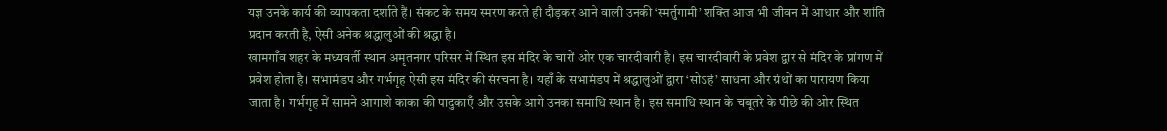यज्ञ उनके कार्य की व्यापकता दर्शाते हैं। संकट के समय स्मरण करते ही दौड़कर आने वाली उनकी ‘स्मर्तुगामी’ शक्ति आज भी जीवन में आधार और शांति प्रदान करती है, ऐसी अनेक श्रद्धालुओं की श्रद्धा है।
खामगाँव शहर के मध्यवर्ती स्थान अमृतनगर परिसर में स्थित इस मंदिर के चारों ओर एक चारदीवारी है। इस चारदीवारी के प्रवेश द्वार से मंदिर के प्रांगण में प्रवेश होता है। सभामंडप और गर्भगृह ऐसी इस मंदिर की संरचना है। यहाँ के सभामंडप में श्रद्धालुओं द्वारा ‘सोऽहं’ साधना और ग्रंथों का पारायण किया जाता है। गर्भगृह में सामने आगाशे काका की पादुकाएँ और उसके आगे उनका समाधि स्थान है। इस समाधि स्थान के चबूतरे के पीछे की ओर स्थित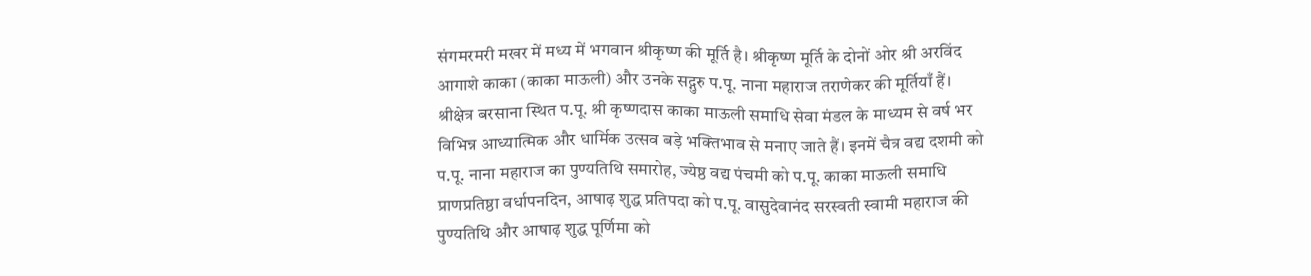संगमरमरी मखर में मध्य में भगवान श्रीकृष्ण की मूर्ति है। श्रीकृष्ण मूर्ति के दोनों ओर श्री अरविंद आगाशे काका (काका माऊली) और उनके सद्गुरु प.पू. नाना महाराज तराणेकर की मूर्तियाँ हैं।
श्रीक्षेत्र बरसाना स्थित प.पू. श्री कृष्णदास काका माऊली समाधि सेवा मंडल के माध्यम से वर्ष भर विभिन्न आध्यात्मिक और धार्मिक उत्सव बड़े भक्तिभाव से मनाए जाते हैं। इनमें चैत्र वद्य दशमी को प.पू. नाना महाराज का पुण्यतिथि समारोह, ज्येष्ठ वद्य पंचमी को प.पू. काका माऊली समाधि प्राणप्रतिष्ठा वर्धापनदिन, आषाढ़ शुद्ध प्रतिपदा को प.पू. वासुदेवानंद सरस्वती स्वामी महाराज की पुण्यतिथि और आषाढ़ शुद्ध पूर्णिमा को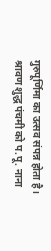गुरुपूर्णिमा का उत्सव संपन्न होता है। श्रावण शुद्ध पंचमी को प.पू. नाना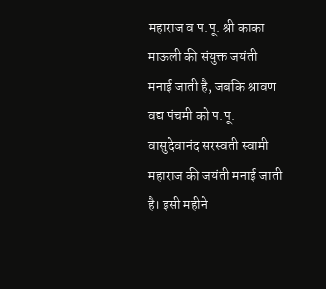महाराज व प.पू. श्री काका माऊली की संयुक्त जयंती मनाई जाती है, जबकि श्रावण वद्य पंचमी को प.पू. वासुदेवानंद सरस्वती स्वामी महाराज की जयंती मनाई जाती है। इसी महीने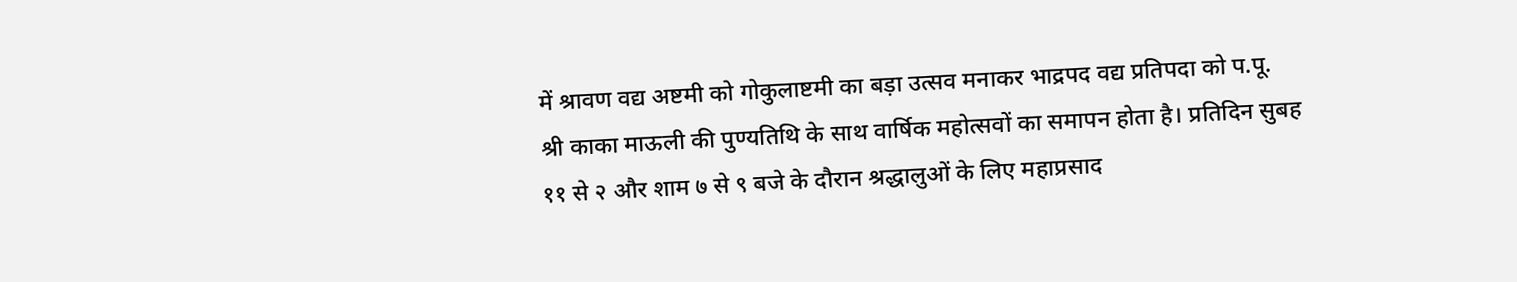में श्रावण वद्य अष्टमी को गोकुलाष्टमी का बड़ा उत्सव मनाकर भाद्रपद वद्य प्रतिपदा को प.पू. श्री काका माऊली की पुण्यतिथि के साथ वार्षिक महोत्सवों का समापन होता है। प्रतिदिन सुबह ११ से २ और शाम ७ से ९ बजे के दौरान श्रद्धालुओं के लिए महाप्रसाद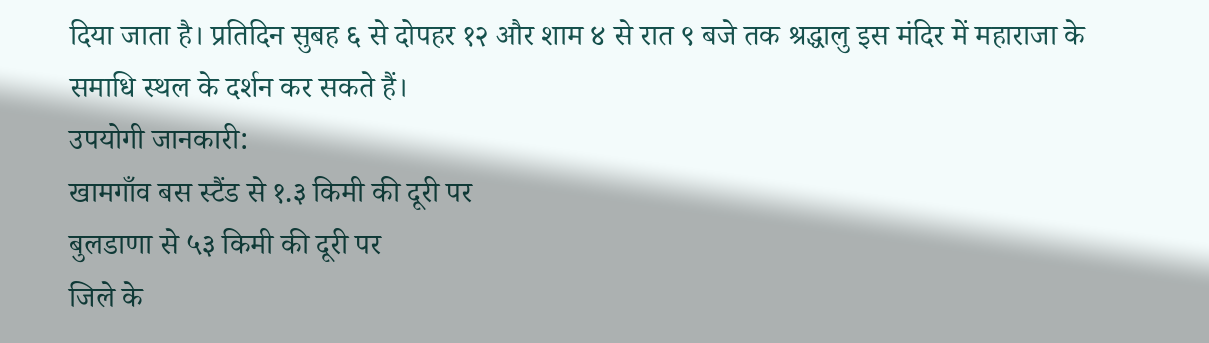दिया जाता है। प्रतिदिन सुबह ६ से दोपहर १२ और शाम ४ से रात ९ बजे तक श्रद्धालु इस मंदिर में महाराजा के समाधि स्थल के दर्शन कर सकते हैं।
उपयोगी जानकारी:
खामगाँव बस स्टैंड से १.३ किमी की दूरी पर
बुलडाणा से ५३ किमी की दूरी पर
जिले के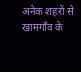अनेक शहरों से खामगाँव के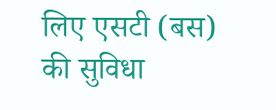लिए एसटी (बस) की सुविधा